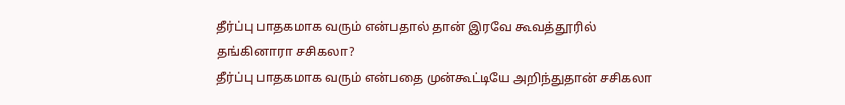தீர்ப்பு பாதகமாக வரும் என்பதால் தான் இரவே கூவத்தூரில் தங்கினாரா சசிகலா?
தீர்ப்பு பாதகமாக வரும் என்பதை முன்கூட்டியே அறிந்துதான் சசிகலா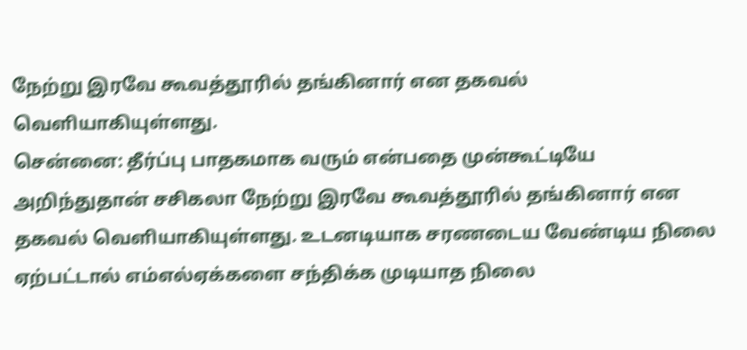நேற்று இரவே கூவத்தூரில் தங்கினார் என தகவல் வெளியாகியுள்ளது.
சென்னை: தீர்ப்பு பாதகமாக வரும் என்பதை முன்கூட்டியே அறிந்துதான் சசிகலா நேற்று இரவே கூவத்தூரில் தங்கினார் என தகவல் வெளியாகியுள்ளது. உடனடியாக சரணடைய வேண்டிய நிலை ஏற்பட்டால் எம்எல்ஏக்களை சந்திக்க முடியாத நிலை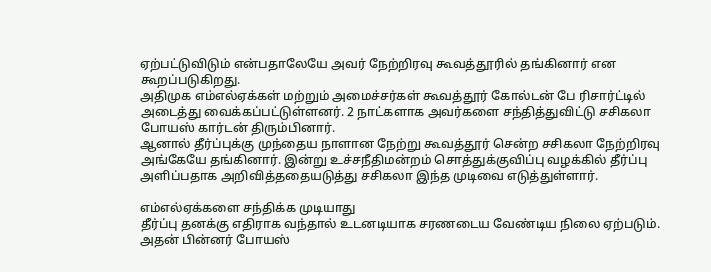ஏற்பட்டுவிடும் என்பதாலேயே அவர் நேற்றிரவு கூவத்தூரில் தங்கினார் என கூறப்படுகிறது.
அதிமுக எம்எல்ஏக்கள் மற்றும் அமைச்சர்கள் கூவத்தூர் கோல்டன் பே ரிசார்ட்டில் அடைத்து வைக்கப்பட்டுள்ளனர். 2 நாட்களாக அவர்களை சந்தித்துவிட்டு சசிகலா போயஸ் கார்டன் திரும்பினார்.
ஆனால் தீர்ப்புக்கு முந்தைய நாளான நேற்று கூவத்தூர் சென்ற சசிகலா நேற்றிரவு அங்கேயே தங்கினார். இன்று உச்சநீதிமன்றம் சொத்துக்குவிப்பு வழக்கில் தீர்ப்பு அளிப்பதாக அறிவித்ததையடுத்து சசிகலா இந்த முடிவை எடுத்துள்ளார்.

எம்எல்ஏக்களை சந்திக்க முடியாது
தீர்ப்பு தனக்கு எதிராக வந்தால் உடனடியாக சரணடைய வேண்டிய நிலை ஏற்படும். அதன் பின்னர் போயஸ்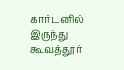கார்டனில் இருந்து கூவத்தூர்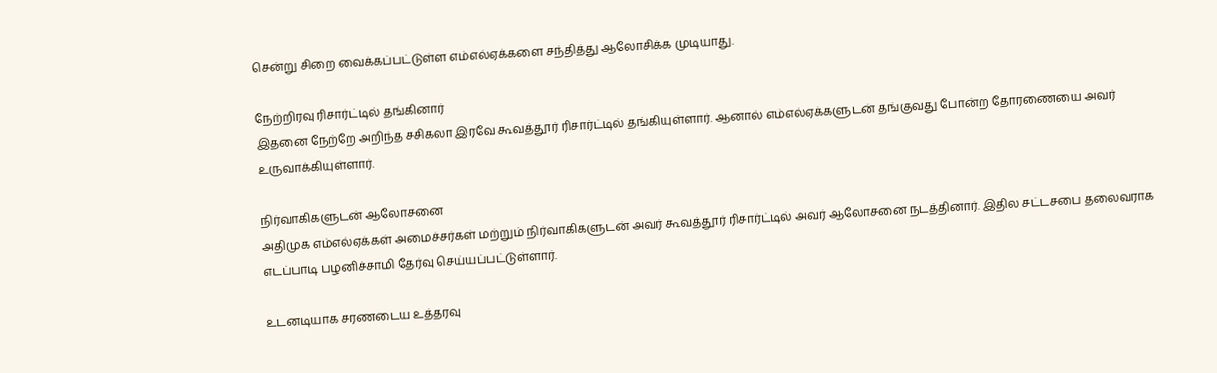சென்று சிறை வைக்கப்பட்டுள்ள எம்எல்ஏக்களை சந்தித்து ஆலோசிக்க முடியாது.

நேற்றிரவு ரிசார்ட்டில் தங்கினார்
இதனை நேற்றே அறிந்த சசிகலா இரவே கூவத்தூர் ரிசார்ட்டில் தங்கியுள்ளார். ஆனால் எம்எல்ஏக்களுடன் தங்குவது போன்ற தோரணையை அவர் உருவாக்கியுள்ளார்.

நிர்வாகிகளுடன் ஆலோசனை
அதிமுக எம்எல்ஏக்கள் அமைச்சர்கள் மற்றும் நிர்வாகிகளுடன் அவர் கூவத்தூர் ரிசார்ட்டில் அவர் ஆலோசனை நடத்தினார். இதில சட்டசபை தலைவராக எடப்பாடி பழனிச்சாமி தேர்வு செய்யப்பட்டுள்ளார்.

உடனடியாக சரணடைய உத்தரவு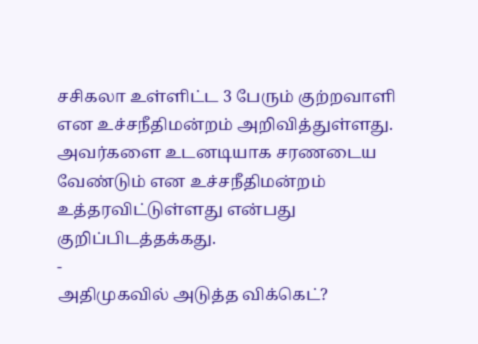சசிகலா உள்ளிட்ட 3 பேரும் குற்றவாளி என உச்சநீதிமன்றம் அறிவித்துள்ளது. அவர்களை உடனடியாக சரணடைய வேண்டும் என உச்சநீதிமன்றம் உத்தரவிட்டுள்ளது என்பது குறிப்பிடத்தக்கது.
-
அதிமுகவில் அடுத்த விக்கெட்?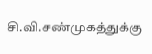சி.வி.சண்முகத்துக்கு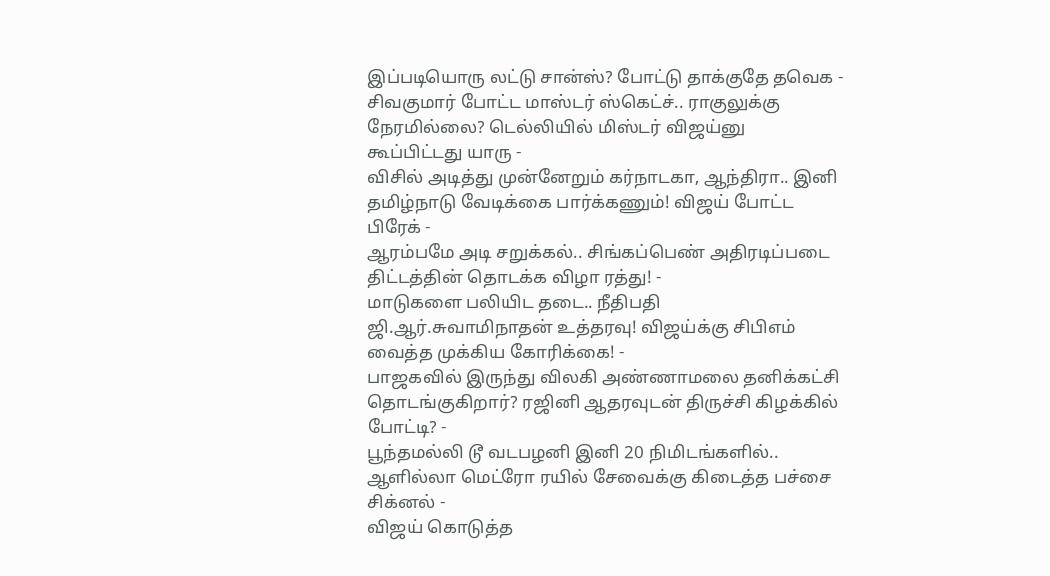இப்படியொரு லட்டு சான்ஸ்? போட்டு தாக்குதே தவெக -
சிவகுமார் போட்ட மாஸ்டர் ஸ்கெட்ச்.. ராகுலுக்கு நேரமில்லை? டெல்லியில் மிஸ்டர் விஜய்னு கூப்பிட்டது யாரு -
விசில் அடித்து முன்னேறும் கர்நாடகா, ஆந்திரா.. இனி தமிழ்நாடு வேடிக்கை பார்க்கணும்! விஜய் போட்ட பிரேக் -
ஆரம்பமே அடி சறுக்கல்.. சிங்கப்பெண் அதிரடிப்படை திட்டத்தின் தொடக்க விழா ரத்து! -
மாடுகளை பலியிட தடை.. நீதிபதி ஜி.ஆர்.சுவாமிநாதன் உத்தரவு! விஜய்க்கு சிபிஎம் வைத்த முக்கிய கோரிக்கை! -
பாஜகவில் இருந்து விலகி அண்ணாமலை தனிக்கட்சி தொடங்குகிறார்? ரஜினி ஆதரவுடன் திருச்சி கிழக்கில் போட்டி? -
பூந்தமல்லி டூ வடபழனி இனி 20 நிமிடங்களில்.. ஆளில்லா மெட்ரோ ரயில் சேவைக்கு கிடைத்த பச்சை சிக்னல் -
விஜய் கொடுத்த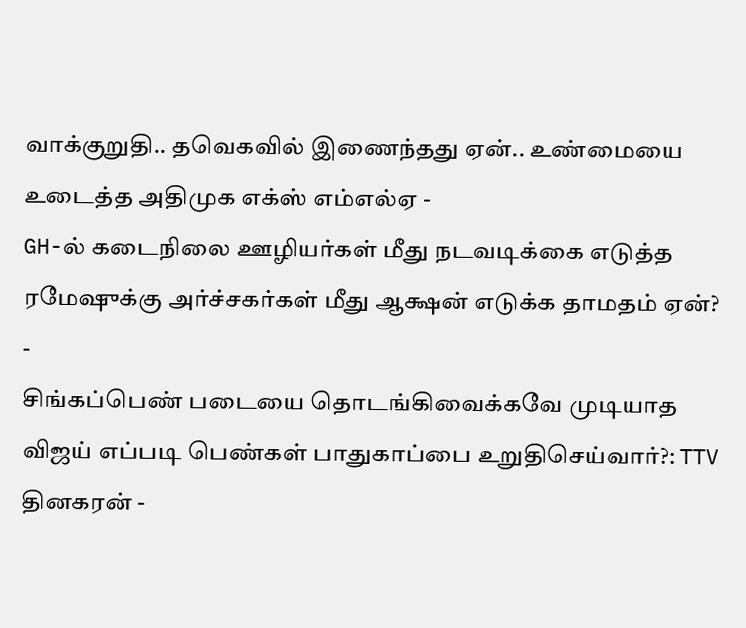வாக்குறுதி.. தவெகவில் இணைந்தது ஏன்.. உண்மையை உடைத்த அதிமுக எக்ஸ் எம்எல்ஏ -
GH-ல் கடைநிலை ஊழியர்கள் மீது நடவடிக்கை எடுத்த ரமேஷுக்கு அர்ச்சகர்கள் மீது ஆக்ஷன் எடுக்க தாமதம் ஏன்? -
சிங்கப்பெண் படையை தொடங்கிவைக்கவே முடியாத விஜய் எப்படி பெண்கள் பாதுகாப்பை உறுதிசெய்வார்?: TTV தினகரன் -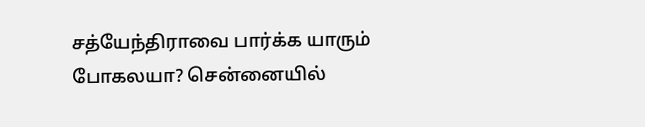சத்யேந்திராவை பார்க்க யாரும் போகலயா? சென்னையில்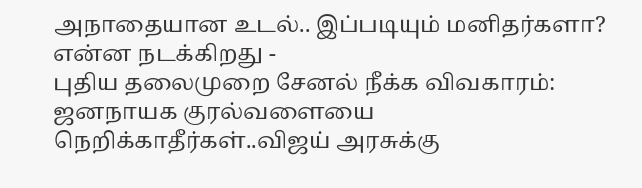அநாதையான உடல்.. இப்படியும் மனிதர்களா? என்ன நடக்கிறது -
புதிய தலைமுறை சேனல் நீக்க விவகாரம்: ஜனநாயக குரல்வளையை நெறிக்காதீர்கள்..விஜய் அரசுக்கு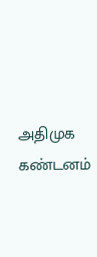அதிமுக கண்டனம்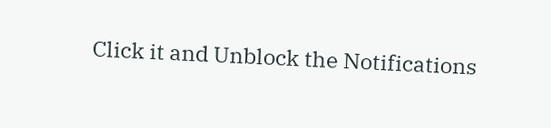Click it and Unblock the Notifications